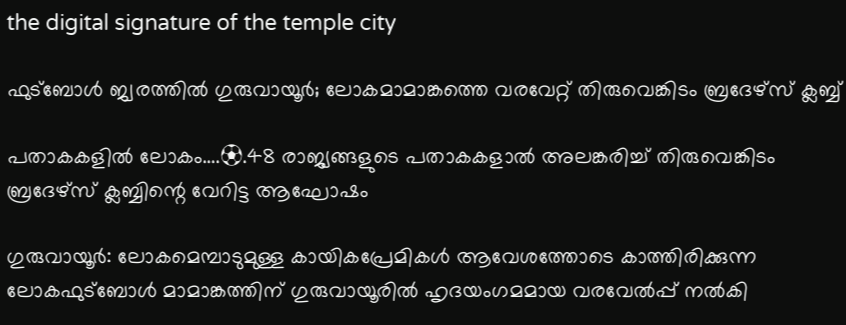the digital signature of the temple city

ഫുട്ബോൾ ജ്വരത്തിൽ ഗുരുവായൂർ; ലോകമാമാങ്കത്തെ വരവേറ്റ് തിരുവെങ്കിടം ബ്രദേഴ്സ് ക്ലബ്ബ്

പതാകകളിൽ ലോകം….⚽.48 രാജ്യങ്ങളുടെ പതാകകളാൽ അലങ്കരിച്ച് തിരുവെങ്കിടം ബ്രദേഴ്സ് ക്ലബ്ബിന്റെ വേറിട്ട ആഘോഷം

ഗുരുവായൂർ: ലോകമെമ്പാടുമുള്ള കായികപ്രേമികൾ ആവേശത്തോടെ കാത്തിരിക്കുന്ന ലോകഫുട്ബോൾ മാമാങ്കത്തിന് ഗുരുവായൂരിൽ ഹൃദയംഗമമായ വരവേൽപ്പ് നൽകി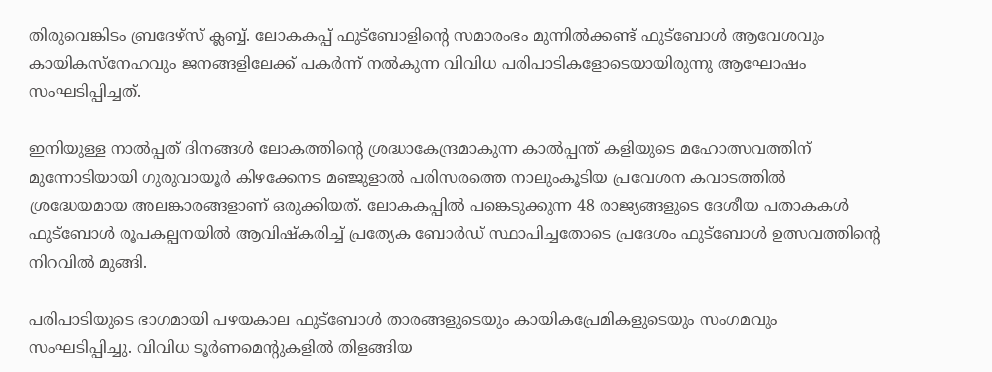തിരുവെങ്കിടം ബ്രദേഴ്സ് ക്ലബ്ബ്. ലോകകപ്പ് ഫുട്ബോളിന്റെ സമാരംഭം മുന്നിൽക്കണ്ട് ഫുട്ബോൾ ആവേശവും കായികസ്നേഹവും ജനങ്ങളിലേക്ക് പകർന്ന് നൽകുന്ന വിവിധ പരിപാടികളോടെയായിരുന്നു ആഘോഷം സംഘടിപ്പിച്ചത്.

ഇനിയുള്ള നാൽപ്പത് ദിനങ്ങൾ ലോകത്തിന്റെ ശ്രദ്ധാകേന്ദ്രമാകുന്ന കാൽപ്പന്ത് കളിയുടെ മഹോത്സവത്തിന് മുന്നോടിയായി ഗുരുവായൂർ കിഴക്കേനട മഞ്ജുളാൽ പരിസരത്തെ നാലുംകൂടിയ പ്രവേശന കവാടത്തിൽ ശ്രദ്ധേയമായ അലങ്കാരങ്ങളാണ് ഒരുക്കിയത്. ലോകകപ്പിൽ പങ്കെടുക്കുന്ന 48 രാജ്യങ്ങളുടെ ദേശീയ പതാകകൾ ഫുട്ബോൾ രൂപകല്പനയിൽ ആവിഷ്കരിച്ച് പ്രത്യേക ബോർഡ് സ്ഥാപിച്ചതോടെ പ്രദേശം ഫുട്ബോൾ ഉത്സവത്തിന്റെ നിറവിൽ മുങ്ങി.

പരിപാടിയുടെ ഭാഗമായി പഴയകാല ഫുട്ബോൾ താരങ്ങളുടെയും കായികപ്രേമികളുടെയും സംഗമവും സംഘടിപ്പിച്ചു. വിവിധ ടൂർണമെന്റുകളിൽ തിളങ്ങിയ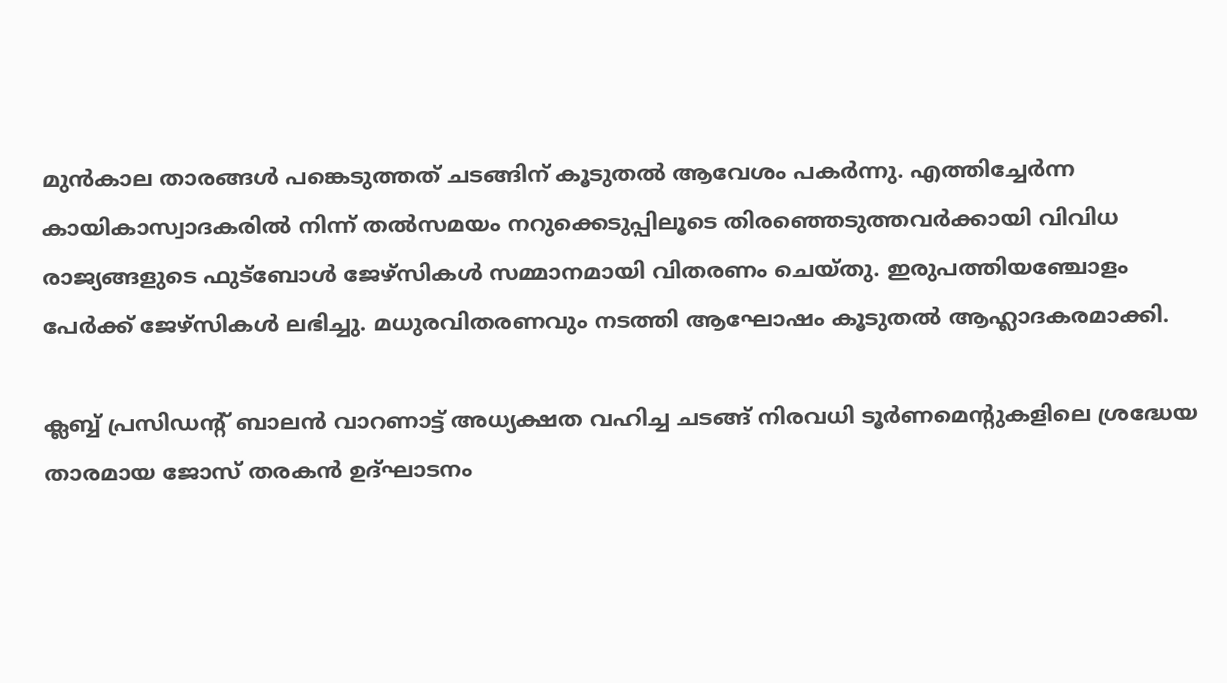മുൻകാല താരങ്ങൾ പങ്കെടുത്തത് ചടങ്ങിന് കൂടുതൽ ആവേശം പകർന്നു. എത്തിച്ചേർന്ന കായികാസ്വാദകരിൽ നിന്ന് തൽസമയം നറുക്കെടുപ്പിലൂടെ തിരഞ്ഞെടുത്തവർക്കായി വിവിധ രാജ്യങ്ങളുടെ ഫുട്ബോൾ ജേഴ്സികൾ സമ്മാനമായി വിതരണം ചെയ്തു. ഇരുപത്തിയഞ്ചോളം പേർക്ക് ജേഴ്സികൾ ലഭിച്ചു. മധുരവിതരണവും നടത്തി ആഘോഷം കൂടുതൽ ആഹ്ലാദകരമാക്കി.

ക്ലബ്ബ് പ്രസിഡന്റ് ബാലൻ വാറണാട്ട് അധ്യക്ഷത വഹിച്ച ചടങ്ങ് നിരവധി ടൂർണമെന്റുകളിലെ ശ്രദ്ധേയ താരമായ ജോസ് തരകൻ ഉദ്ഘാടനം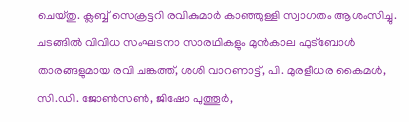ചെയ്തു. ക്ലബ്ബ് സെക്രട്ടറി രവികുമാർ കാഞ്ഞുള്ളി സ്വാഗതം ആശംസിച്ചു. ചടങ്ങിൽ വിവിധ സംഘടനാ സാരഥികളും മുൻകാല ഫുട്ബോൾ താരങ്ങളുമായ രവി ചങ്കത്ത്, ശശി വാറണാട്ട്, പി. മുരളീധര കൈമൾ, സി.ഡി. ജോൺസൺ, ജിഷോ പുത്തൂർ,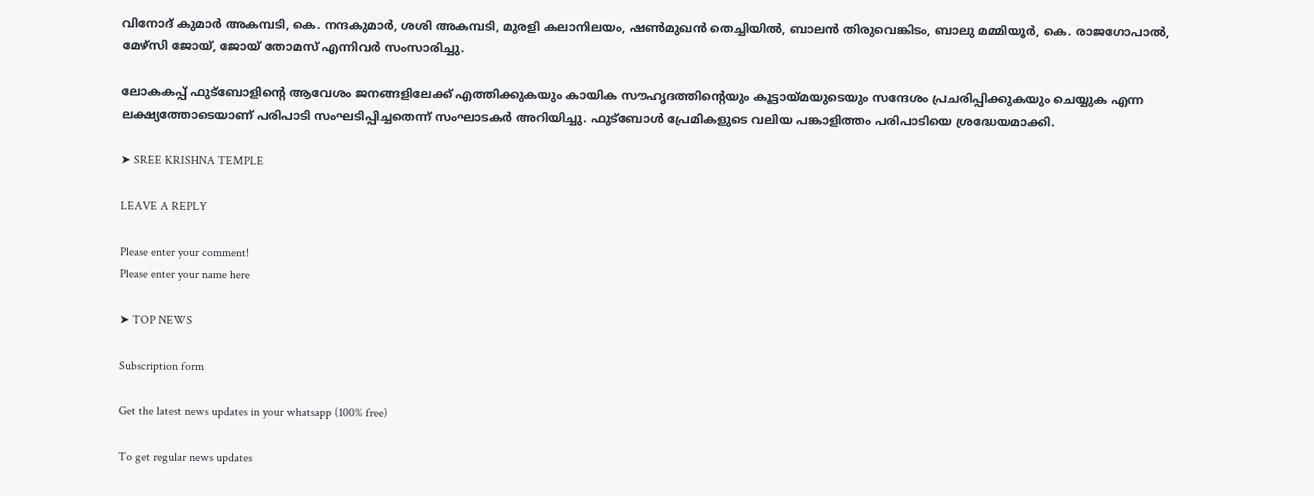വിനോദ് കുമാർ അകമ്പടി, കെ. നന്ദകുമാർ, ശശി അകമ്പടി, മുരളി കലാനിലയം, ഷൺമുഖൻ തെച്ചിയിൽ, ബാലൻ തിരുവെങ്കിടം, ബാലു മമ്മിയൂർ, കെ. രാജഗോപാൽ, മേഴ്സി ജോയ്, ജോയ് തോമസ് എന്നിവർ സംസാരിച്ചു.

ലോകകപ്പ് ഫുട്ബോളിന്റെ ആവേശം ജനങ്ങളിലേക്ക് എത്തിക്കുകയും കായിക സൗഹൃദത്തിന്റെയും കൂട്ടായ്മയുടെയും സന്ദേശം പ്രചരിപ്പിക്കുകയും ചെയ്യുക എന്ന ലക്ഷ്യത്തോടെയാണ് പരിപാടി സംഘടിപ്പിച്ചതെന്ന് സംഘാടകർ അറിയിച്ചു. ഫുട്ബോൾ പ്രേമികളുടെ വലിയ പങ്കാളിത്തം പരിപാടിയെ ശ്രദ്ധേയമാക്കി.

➤ SREE KRISHNA TEMPLE

LEAVE A REPLY

Please enter your comment!
Please enter your name here

➤ TOP NEWS

Subscription form

Get the latest news updates in your whatsapp (100% free)

To get regular news updates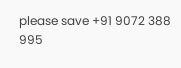please save +91 9072 388 995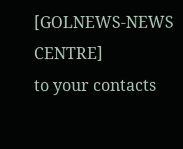[GOLNEWS-NEWS CENTRE]
to your contacts